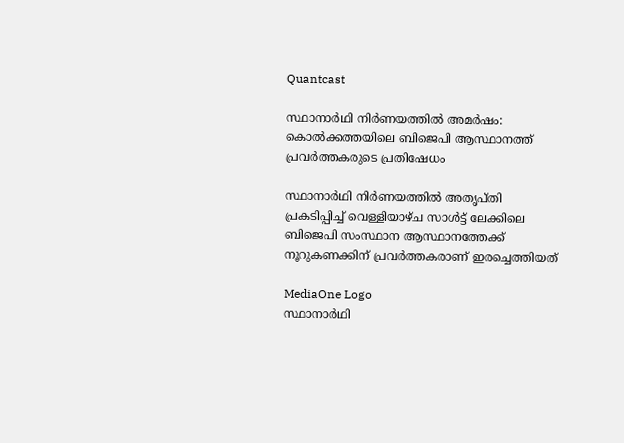Quantcast

സ്ഥാനാർഥി നിർണയത്തിൽ അമർഷം: കൊൽക്കത്തയിലെ ബിജെപി ആസ്ഥാനത്ത് പ്രവർത്തകരുടെ പ്രതിഷേധം

സ്ഥാനാർഥി നിർണയത്തിൽ അതൃപ്തി പ്രകടിപ്പിച്ച് വെള്ളിയാഴ്ച സാൾട്ട് ലേക്കിലെ ബിജെപി സംസ്ഥാന ആസ്ഥാനത്തേക്ക് നൂറുകണക്കിന് പ്രവർത്തകരാണ് ഇരച്ചെത്തിയത്

MediaOne Logo
സ്ഥാനാർഥി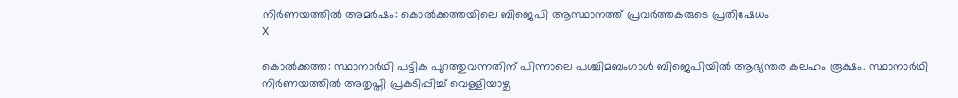നിർണയത്തിൽ അമർഷം: കൊൽക്കത്തയിലെ ബിജെപി ആസ്ഥാനത്ത് പ്രവർത്തകരുടെ പ്രതിഷേധം
X

കൊൽക്കത്ത: സ്ഥാനാർഥി പട്ടിക പുറത്തുവന്നതിന് പിന്നാലെ പശ്ചിമബംഗാൾ ബിജെപിയിൽ ആഭ്യന്തര കലഹം രൂക്ഷം. സ്ഥാനാർഥി നിർണയത്തിൽ അതൃപ്തി പ്രകടിപ്പിച്ച് വെള്ളിയാഴ്ച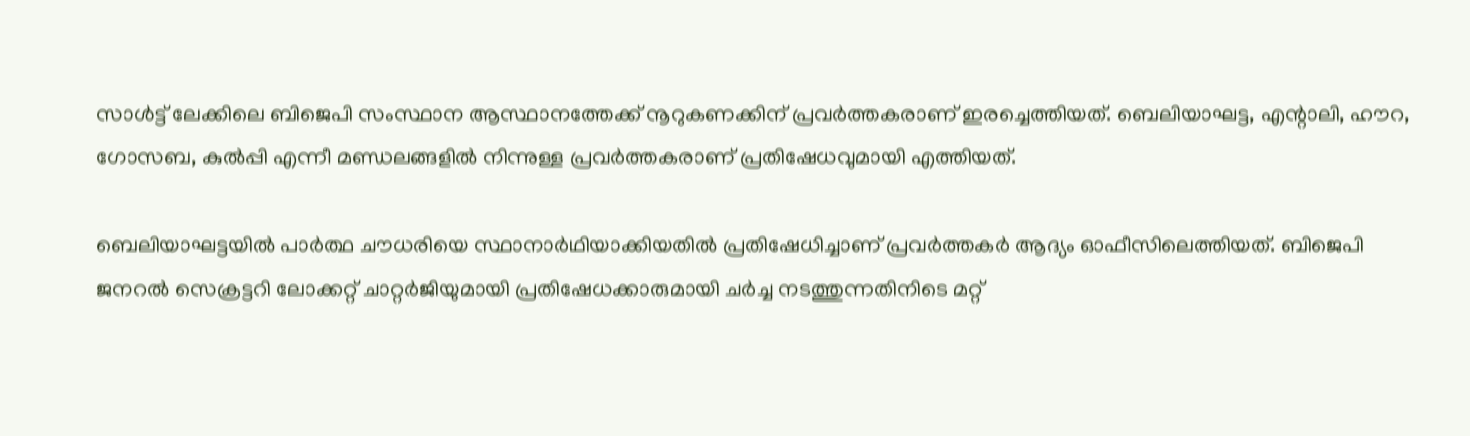സാൾട്ട് ലേക്കിലെ ബിജെപി സംസ്ഥാന ആസ്ഥാനത്തേക്ക് നൂറുകണക്കിന് പ്രവർത്തകരാണ് ഇരച്ചെത്തിയത്. ബെലിയാഘട്ട, എന്റാലി, ഹൗറ, ഗോസബ, കുൽപ്പി എന്നീ മണ്ഡലങ്ങളിൽ നിന്നുള്ള പ്രവർത്തകരാണ് പ്രതിഷേധവുമായി എത്തിയത്.

ബെലിയാഘട്ടയിൽ പാർത്ഥ ചൗധരിയെ സ്ഥാനാർഥിയാക്കിയതിൽ പ്രതിഷേധിച്ചാണ് പ്രവർത്തകർ ആദ്യം ഓഫീസിലെത്തിയത്. ബിജെപി ജനറൽ സെക്രട്ടറി ലോക്കറ്റ് ചാറ്റർജിയുമായി പ്രതിഷേധക്കാരുമായി ചർച്ച നടത്തുന്നതിനിടെ മറ്റ്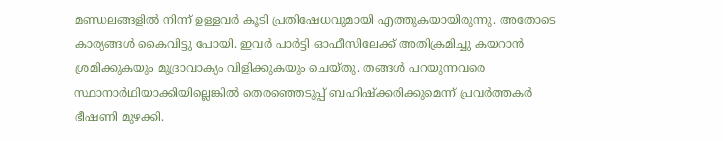മണ്ഡലങ്ങളിൽ നിന്ന് ഉള്ളവർ കൂടി പ്രതിഷേധവുമായി എത്തുകയായിരുന്നു. അതോടെ കാര്യങ്ങൾ കൈവിട്ടു പോയി. ഇവർ പാർട്ടി ഓഫീസിലേക്ക് അതിക്രമിച്ചു കയറാൻ ശ്രമിക്കുകയും മുദ്രാവാക്യം വിളിക്കുകയും ചെയ്തു. തങ്ങൾ പറയുന്നവരെ സ്ഥാനാർഥിയാക്കിയില്ലെങ്കിൽ തെരഞ്ഞെടുപ്പ് ബഹിഷ്‌ക്കരിക്കുമെന്ന് പ്രവർത്തകർ ഭീഷണി മുഴക്കി.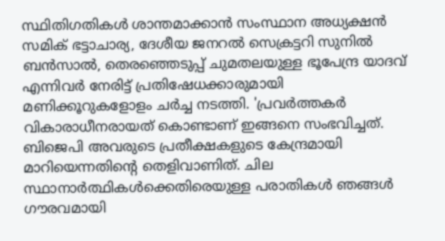സ്ഥിതിഗതികൾ ശാന്തമാക്കാൻ സംസ്ഥാന അധ്യക്ഷൻ സമിക് ഭട്ടാചാര്യ, ദേശീയ ജനറൽ സെക്രട്ടറി സുനിൽ ബൻസാൽ, തെരഞ്ഞെടുപ്പ് ചുമതലയുള്ള ഭൂപേന്ദ്ര യാദവ് എന്നിവർ നേരിട്ട് പ്രതിഷേധക്കാരുമായി മണിക്കൂറുകളോളം ചർച്ച നടത്തി. 'പ്രവർത്തകർ വികാരാധീനരായത് കൊണ്ടാണ് ഇങ്ങനെ സംഭവിച്ചത്. ബിജെപി അവരുടെ പ്രതീക്ഷകളുടെ കേന്ദ്രമായി മാറിയെന്നതിന്റെ തെളിവാണിത്. ചില സ്ഥാനാർത്ഥികൾക്കെതിരെയുള്ള പരാതികൾ ഞങ്ങൾ ഗൗരവമായി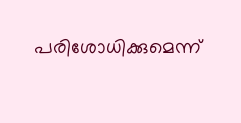പരിശോധിക്കുമെന്ന്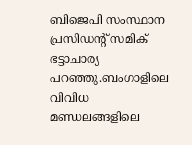ബിജെപി സംസ്ഥാന പ്രസിഡന്റ് സമിക് ഭട്ടാചാര്യ പറഞ്ഞു.ബംഗാളിലെ വിവിധ മണ്ഡലങ്ങളിലെ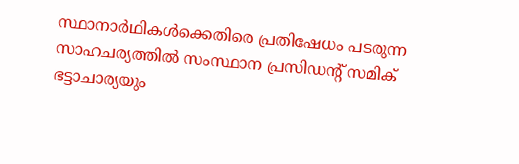സ്ഥാനാർഥികൾക്കെതിരെ പ്രതിഷേധം പടരുന്ന സാഹചര്യത്തിൽ സംസ്ഥാന പ്രസിഡന്റ് സമിക് ഭട്ടാചാര്യയും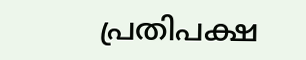പ്രതിപക്ഷ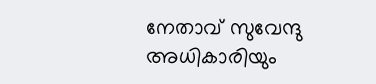നേതാവ് സുവേന്ദു അധികാരിയും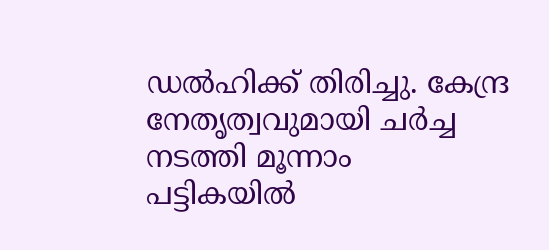ഡൽഹിക്ക് തിരിച്ചു. കേന്ദ്ര നേതൃത്വവുമായി ചർച്ച നടത്തി മൂന്നാം പട്ടികയിൽ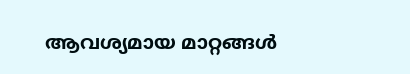ആവശ്യമായ മാറ്റങ്ങൾ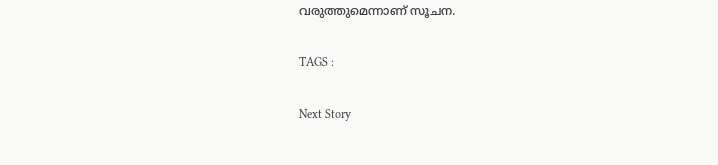വരുത്തുമെന്നാണ് സൂചന.

TAGS :

Next Story